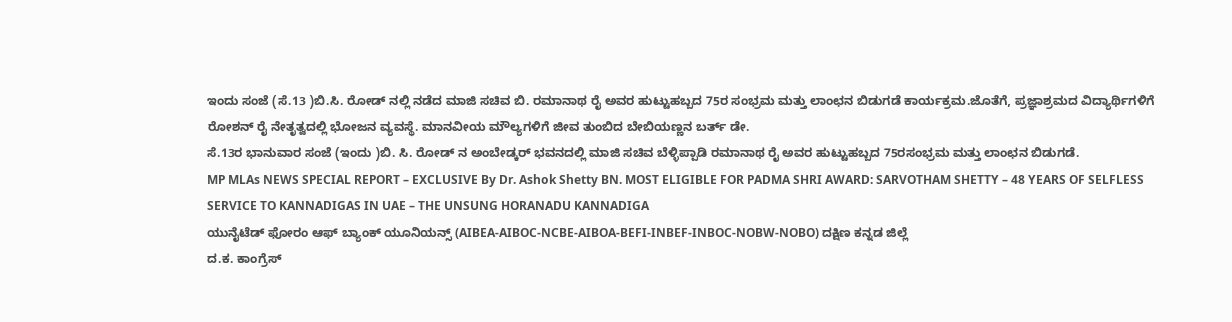ಇಂದು ಸಂಜೆ (ಸೆ.13 )ಬಿ.ಸಿ. ರೋಡ್ ನಲ್ಲಿ ನಡೆದ ಮಾಜಿ ಸಚಿವ ಬಿ. ರಮಾನಾಥ ರೈ ಅವರ ಹುಟ್ಟುಹಬ್ಬದ 75ರ ಸಂಭ್ರಮ ಮತ್ತು ಲಾಂಛನ ಬಿಡುಗಡೆ ಕಾರ್ಯಕ್ರಮ.ಜೊತೆಗೆ, ಪ್ರಜ್ಞಾಶ್ರಮದ ವಿದ್ಯಾರ್ಥಿಗಳಿಗೆ ರೋಶನ್ ರೈ ನೇತೃತ್ವದಲ್ಲಿ ಭೋಜನ ವ್ಯವಸ್ಥೆ. ಮಾನವೀಯ ಮೌಲ್ಯಗಳಿಗೆ ಜೀವ ತುಂಬಿದ ಬೇಬಿಯಣ್ಣನ ಬರ್ತ್ ಡೇ.
ಸೆ.13ರ ಭಾನುವಾರ ಸಂಜೆ (ಇಂದು )ಬಿ. ಸಿ. ರೋಡ್ ನ ಅಂಬೇಡ್ಕರ್ ಭವನದಲ್ಲಿ ಮಾಜಿ ಸಚಿವ ಬೆಳ್ಳಿಪ್ಪಾಡಿ ರಮಾನಾಥ ರೈ ಅವರ ಹುಟ್ಟುಹಬ್ಬದ 75ರಸಂಭ್ರಮ ಮತ್ತು ಲಾಂಛನ ಬಿಡುಗಡೆ.
MP MLAs NEWS SPECIAL REPORT – EXCLUSIVE By Dr. Ashok Shetty BN. MOST ELIGIBLE FOR PADMA SHRI AWARD: SARVOTHAM SHETTY – 48 YEARS OF SELFLESS SERVICE TO KANNADIGAS IN UAE – THE UNSUNG HORANADU KANNADIGA
ಯುನೈಟೆಡ್ ಫೋರಂ ಆಫ್ ಬ್ಯಾಂಕ್ ಯೂನಿಯನ್ಸ್ (AIBEA-AIBOC-NCBE-AIBOA-BEFI-INBEF-INBOC-NOBW-NOBO) ದಕ್ಷಿಣ ಕನ್ನಡ ಜಿಲ್ಲೆ
ದ.ಕ. ಕಾಂಗ್ರೆಸ್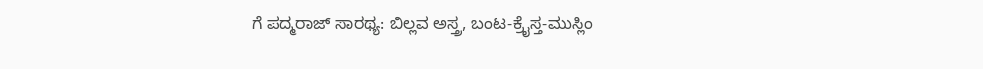ಗೆ ಪದ್ಮರಾಜ್ ಸಾರಥ್ಯ: ಬಿಲ್ಲವ ಅಸ್ತ್ರ, ಬಂಟ-ಕ್ರೈಸ್ತ-ಮುಸ್ಲಿಂ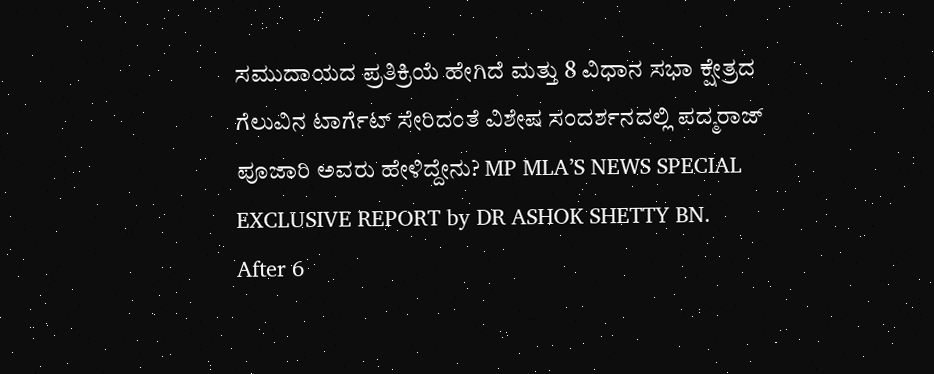ಸಮುದಾಯದ ಪ್ರತಿಕ್ರಿಯೆ ಹೇಗಿದೆ ಮತ್ತು 8 ವಿಧಾನ ಸಭಾ ಕ್ಷೇತ್ರದ ಗೆಲುವಿನ ಟಾರ್ಗೆಟ್ ಸೇರಿದಂತೆ ವಿಶೇಷ ಸಂದರ್ಶನದಲ್ಲಿ ಪದ್ಮರಾಜ್ ಪೂಜಾರಿ ಅವರು ಹೇಳಿದ್ದೇನು? MP MLA’S NEWS SPECIAL EXCLUSIVE REPORT by DR ASHOK SHETTY BN.
After 6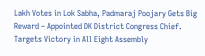Lakh Votes in Lok Sabha, Padmaraj Poojary Gets Big Reward – Appointed DK District Congress Chief. Targets Victory in All Eight Assembly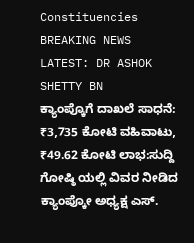Constituencies BREAKING NEWS LATEST: DR ASHOK SHETTY BN
ಕ್ಯಾಂಪ್ಕೊಗೆ ದಾಖಲೆ ಸಾಧನೆ: ₹3,735 ಕೋಟಿ ವಹಿವಾಟು, ₹49.62 ಕೋಟಿ ಲಾಭ:ಸುದ್ದಿ ಗೋಷ್ಠಿ ಯಲ್ಲಿ ವಿವರ ನೀಡಿದ ಕ್ಯಾಂಪ್ಕೋ ಅಧ್ಯಕ್ಷ ಎಸ್.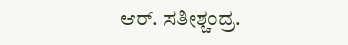ಆರ್. ಸತೀಶ್ಚಂದ್ರ.